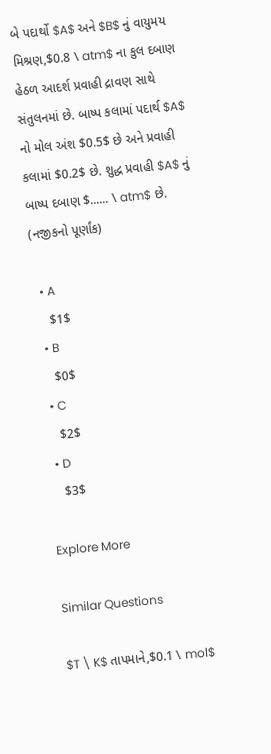બે પદાર્થો $A$ અને $B$ નું વાયુમય મિશ્રણ,$0.8 \ atm$ ના કુલ દબાણ હેઠળ આદર્શ પ્રવાહી દ્રાવણ સાથે સંતુલનમાં છે. બાષ્પ કલામાં પદાર્થ $A$ નો મોલ અંશ $0.5$ છે અને પ્રવાહી કલામાં $0.2$ છે. શુદ્ધ પ્રવાહી $A$ નું બાષ્પ દબાણ $...... \ atm$ છે. (નજીકનો પૂર્ણાંક)

  • A
    $1$
  • B
    $0$
  • C
    $2$
  • D
    $3$

Explore More

Similar Questions

$T \ K$ તાપમાને,$0.1 \ mol$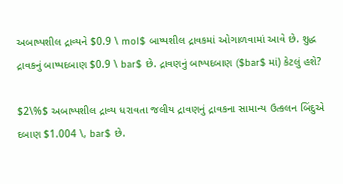અબાષ્પશીલ દ્રાવ્યને $0.9 \ mol$ બાષ્પશીલ દ્રાવકમાં ઓગાળવામાં આવે છે. શુદ્ધ દ્રાવકનું બાષ્પદબાણ $0.9 \ bar$ છે. દ્રાવણનું બાષ્પદબાણ ($bar$ માં) કેટલું હશે?

$2\%$ અબાષ્પશીલ દ્રાવ્ય ધરાવતા જલીય દ્રાવણનું દ્રાવકના સામાન્ય ઉત્કલન બિંદુએ દબાણ $1.004 \, bar$ છે.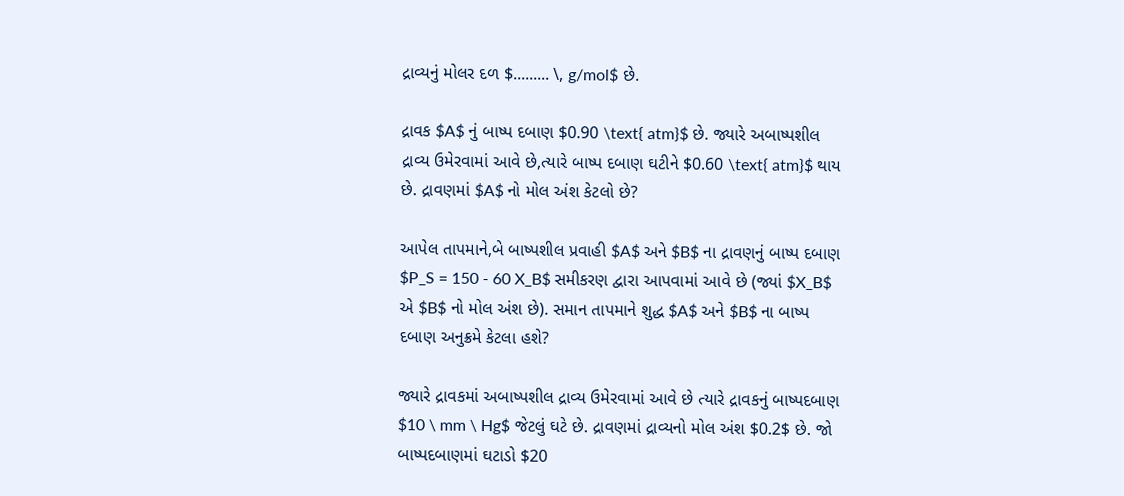દ્રાવ્યનું મોલર દળ $......... \, g/mol$ છે.

દ્રાવક $A$ નું બાષ્પ દબાણ $0.90 \text{ atm}$ છે. જ્યારે અબાષ્પશીલ દ્રાવ્ય ઉમેરવામાં આવે છે,ત્યારે બાષ્પ દબાણ ઘટીને $0.60 \text{ atm}$ થાય છે. દ્રાવણમાં $A$ નો મોલ અંશ કેટલો છે?

આપેલ તાપમાને,બે બાષ્પશીલ પ્રવાહી $A$ અને $B$ ના દ્રાવણનું બાષ્પ દબાણ $P_S = 150 - 60 X_B$ સમીકરણ દ્વારા આપવામાં આવે છે (જ્યાં $X_B$ એ $B$ નો મોલ અંશ છે). સમાન તાપમાને શુદ્ધ $A$ અને $B$ ના બાષ્પ દબાણ અનુક્રમે કેટલા હશે?

જ્યારે દ્રાવકમાં અબાષ્પશીલ દ્રાવ્ય ઉમેરવામાં આવે છે ત્યારે દ્રાવકનું બાષ્પદબાણ $10 \ mm \ Hg$ જેટલું ઘટે છે. દ્રાવણમાં દ્રાવ્યનો મોલ અંશ $0.2$ છે. જો બાષ્પદબાણમાં ઘટાડો $20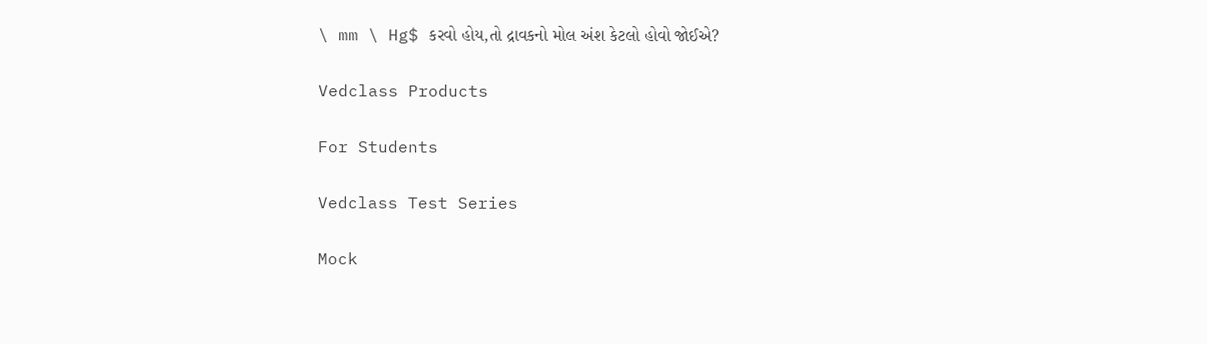\ mm \ Hg$ કરવો હોય,તો દ્રાવકનો મોલ અંશ કેટલો હોવો જોઈએ?

Vedclass Products

For Students

Vedclass Test Series

Mock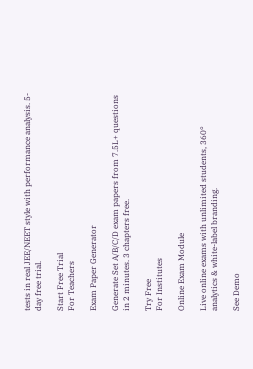tests in real JEE/NEET style with performance analysis. 5-day free trial.

Start Free Trial
For Teachers

Exam Paper Generator

Generate Set A/B/C/D exam papers from 7.5L+ questions in 2 minutes. 3 chapters free.

Try Free
For Institutes

Online Exam Module

Live online exams with unlimited students, 360° analytics & white-label branding.

See Demo